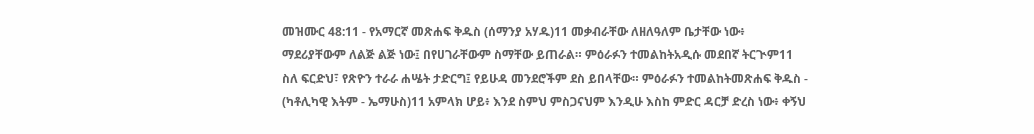መዝሙር 48:11 - የአማርኛ መጽሐፍ ቅዱስ (ሰማንያ አሃዱ)11 መቃብራቸው ለዘለዓለም ቤታቸው ነው፥ ማደሪያቸውም ለልጅ ልጅ ነው፤ በየሀገራቸውም ስማቸው ይጠራል። ምዕራፉን ተመልከትአዲሱ መደበኛ ትርጒም11 ስለ ፍርድህ፣ የጽዮን ተራራ ሐሤት ታድርግ፤ የይሁዳ መንደሮችም ደስ ይበላቸው። ምዕራፉን ተመልከትመጽሐፍ ቅዱስ - (ካቶሊካዊ እትም - ኤማሁስ)11 አምላክ ሆይ፥ እንደ ስምህ ምስጋናህም እንዲሁ እስከ ምድር ዳርቻ ድረስ ነው፥ ቀኝህ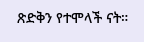ጽድቅን የተሞላች ናት።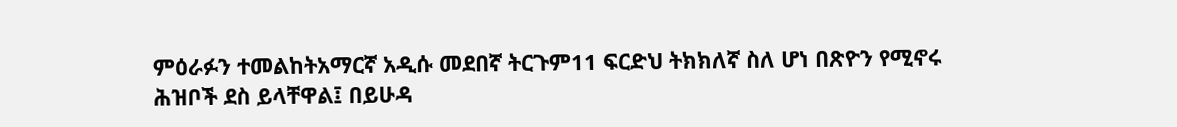ምዕራፉን ተመልከትአማርኛ አዲሱ መደበኛ ትርጉም11 ፍርድህ ትክክለኛ ስለ ሆነ በጽዮን የሚኖሩ ሕዝቦች ደስ ይላቸዋል፤ በይሁዳ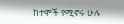ከተሞች የሚኖሩ ሁሉ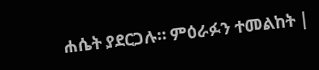ሐሴት ያደርጋሉ። ምዕራፉን ተመልከት |